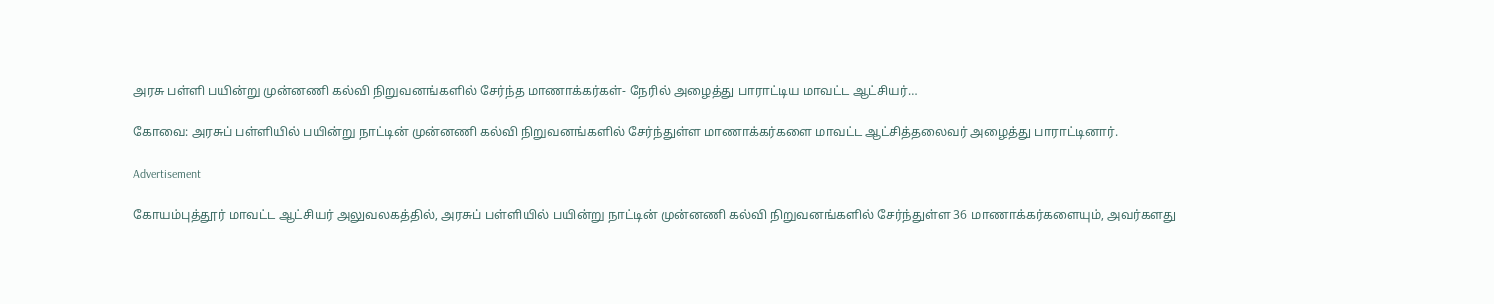அரசு பள்ளி பயின்று முன்னணி கல்வி நிறுவனங்களில் சேர்ந்த மாணாக்கர்கள்- நேரில் அழைத்து பாராட்டிய மாவட்ட ஆட்சியர்…

கோவை: அரசுப் பள்ளியில் பயின்று நாட்டின் முன்னணி கல்வி நிறுவனங்களில் சேர்ந்துள்ள மாணாக்கர்களை மாவட்ட ஆட்சித்தலைவர் அழைத்து பாராட்டினார்.

Advertisement

கோயம்புத்தூர் மாவட்ட ஆட்சியர் அலுவலகத்தில், அரசுப் பள்ளியில் பயின்று நாட்டின் முன்னணி கல்வி நிறுவனங்களில் சேர்ந்துள்ள 36 மாணாக்கர்களையும், அவர்களது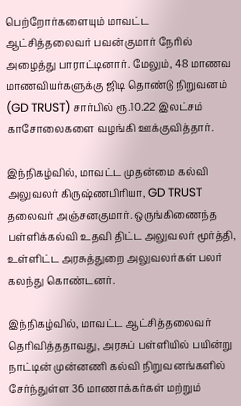பெற்றோர்களையும் மாவட்ட ஆட்சித்தலைவர் பவன்குமார் நேரில் அழைத்து பாராட்டினார். மேலும், 48 மாணவ மாணவியர்களுக்கு ஜிடி தொண்டு நிறுவனம் (GD TRUST) சார்பில் ரூ.10.22 இலட்சம் காசோலைகளை வழங்கி ஊக்குவித்தார்.

இந்நிகழ்வில், மாவட்ட முதன்மை கல்வி அலுவலர் கிருஷ்ணபிரியா, GD TRUST தலைவர் அஞ்சனகுமார். ஒருங்கிணைந்த பள்ளிக்கல்வி உதவி திட்ட அலுவலர் மூர்த்தி, உள்ளிட்ட அரசுத்துறை அலுவலர்கள் பலர் கலந்து கொண்டனர்.

இந்நிகழ்வில், மாவட்ட ஆட்சித்தலைவர் தெரிவித்ததாவது, அரசுப் பள்ளியில் பயின்று நாட்டின் முன்னணி கல்வி நிறுவனங்களில் சேர்ந்துள்ள 36 மாணாக்கர்கள் மற்றும்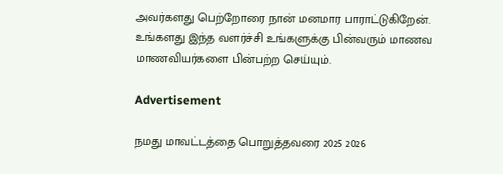அவர்களது பெற்றோரை நான் மனமார பாராட்டுகிறேன். உங்களது இந்த வளர்ச்சி உங்களுக்கு பின்வரும் மாணவ மாணவியர்களை பின்பற்ற செய்யும்.

Advertisement

நமது மாவட்டத்தை பொறுத்தவரை 2025 2026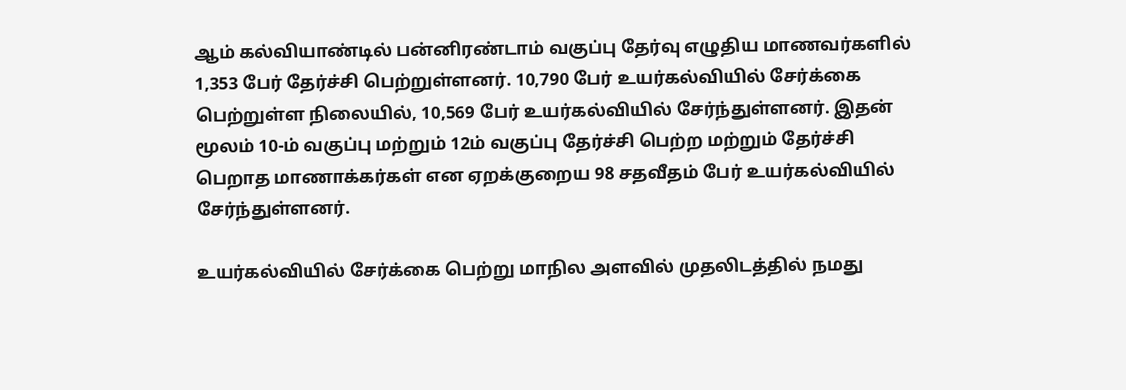ஆம் கல்வியாண்டில் பன்னிரண்டாம் வகுப்பு தேர்வு எழுதிய மாணவர்களில் 1,353 பேர் தேர்ச்சி பெற்றுள்ளனர். 10,790 பேர் உயர்கல்வியில் சேர்க்கை பெற்றுள்ள நிலையில், 10,569 பேர் உயர்கல்வியில் சேர்ந்துள்ளனர். இதன் மூலம் 10-ம் வகுப்பு மற்றும் 12ம் வகுப்பு தேர்ச்சி பெற்ற மற்றும் தேர்ச்சி பெறாத மாணாக்கர்கள் என ஏறக்குறைய 98 சதவீதம் பேர் உயர்கல்வியில் சேர்ந்துள்ளனர்.

உயர்கல்வியில் சேர்க்கை பெற்று மாநில அளவில் முதலிடத்தில் நமது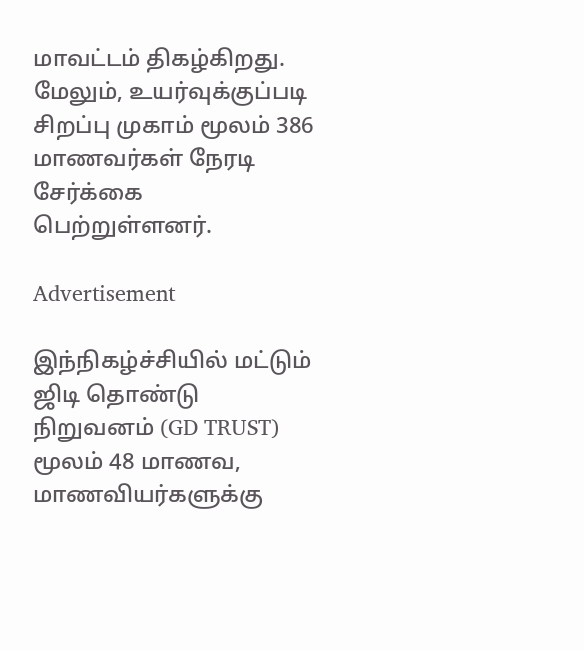மாவட்டம் திகழ்கிறது. மேலும், உயர்வுக்குப்படி சிறப்பு முகாம் மூலம் 386 மாணவர்கள் நேரடி சேர்க்கை பெற்றுள்ளனர்.

Advertisement

இந்நிகழ்ச்சியில் மட்டும் ஜிடி தொண்டு நிறுவனம் (GD TRUST) மூலம் 48 மாணவ, மாணவியர்களுக்கு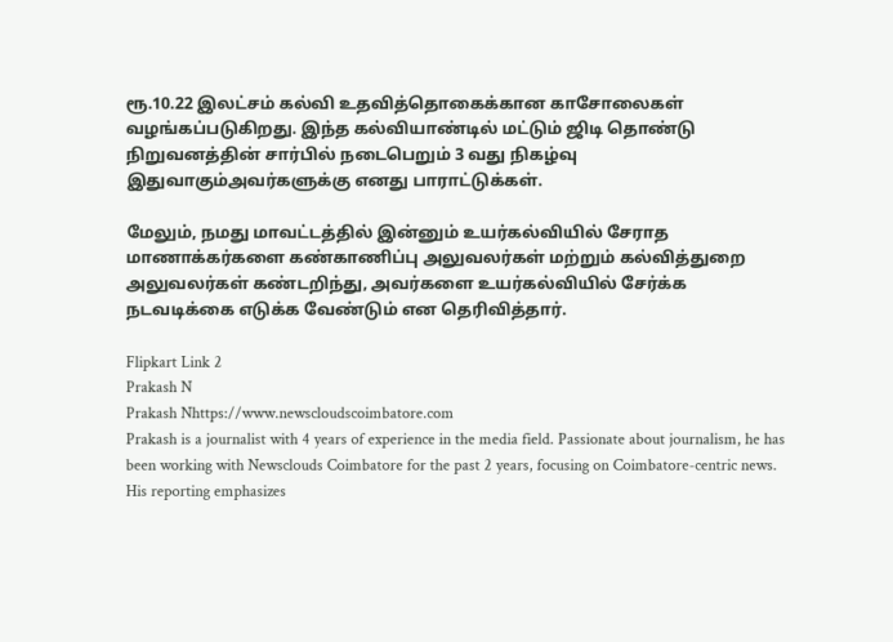ரூ.10.22 இலட்சம் கல்வி உதவித்தொகைக்கான காசோலைகள் வழங்கப்படுகிறது. இந்த கல்வியாண்டில் மட்டும் ஜிடி தொண்டு நிறுவனத்தின் சார்பில் நடைபெறும் 3 வது நிகழ்வு இதுவாகும்அவர்களுக்கு எனது பாராட்டுக்கள்.

மேலும், நமது மாவட்டத்தில் இன்னும் உயர்கல்வியில் சேராத மாணாக்கர்களை கண்காணிப்பு அலுவலர்கள் மற்றும் கல்வித்துறை அலுவலர்கள் கண்டறிந்து, அவர்களை உயர்கல்வியில் சேர்க்க நடவடிக்கை எடுக்க வேண்டும் என தெரிவித்தார்.

Flipkart Link 2
Prakash N
Prakash Nhttps://www.newscloudscoimbatore.com
Prakash is a journalist with 4 years of experience in the media field. Passionate about journalism, he has been working with Newsclouds Coimbatore for the past 2 years, focusing on Coimbatore-centric news. His reporting emphasizes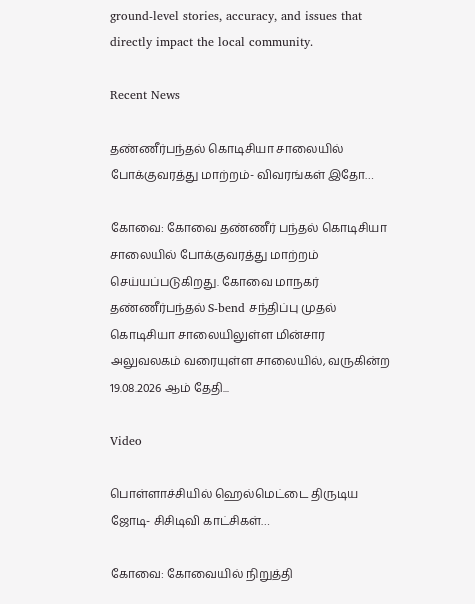ground-level stories, accuracy, and issues that directly impact the local community.

Recent News

தண்ணீர்பந்தல் கொடிசியா சாலையில் போக்குவரத்து மாற்றம்- விவரங்கள் இதோ…

கோவை: கோவை தண்ணீர் பந்தல் கொடிசியா சாலையில் போக்குவரத்து மாற்றம் செய்யப்படுகிறது. கோவை மாநகர் தண்ணீர்பந்தல் S-bend சந்திப்பு முதல் கொடிசியா சாலையிலுள்ள மின்சார அலுவலகம் வரையுள்ள சாலையில், வருகின்ற 19.08.2026 ஆம் தேதி...

Video

பொள்ளாச்சியில் ஹெல்மெட்டை திருடிய ஜோடி- சிசிடிவி காட்சிகள்…

கோவை: கோவையில் நிறுத்தி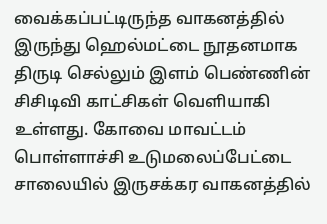வைக்கப்பட்டிருந்த வாகனத்தில் இருந்து ஹெல்மட்டை நூதனமாக திருடி செல்லும் இளம் பெண்ணின் சிசிடிவி காட்சிகள் வெளியாகி உள்ளது. கோவை மாவட்டம் பொள்ளாச்சி உடுமலைப்பேட்டை சாலையில் இருசக்கர வாகனத்தில்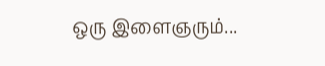ஒரு இளைஞரும்...